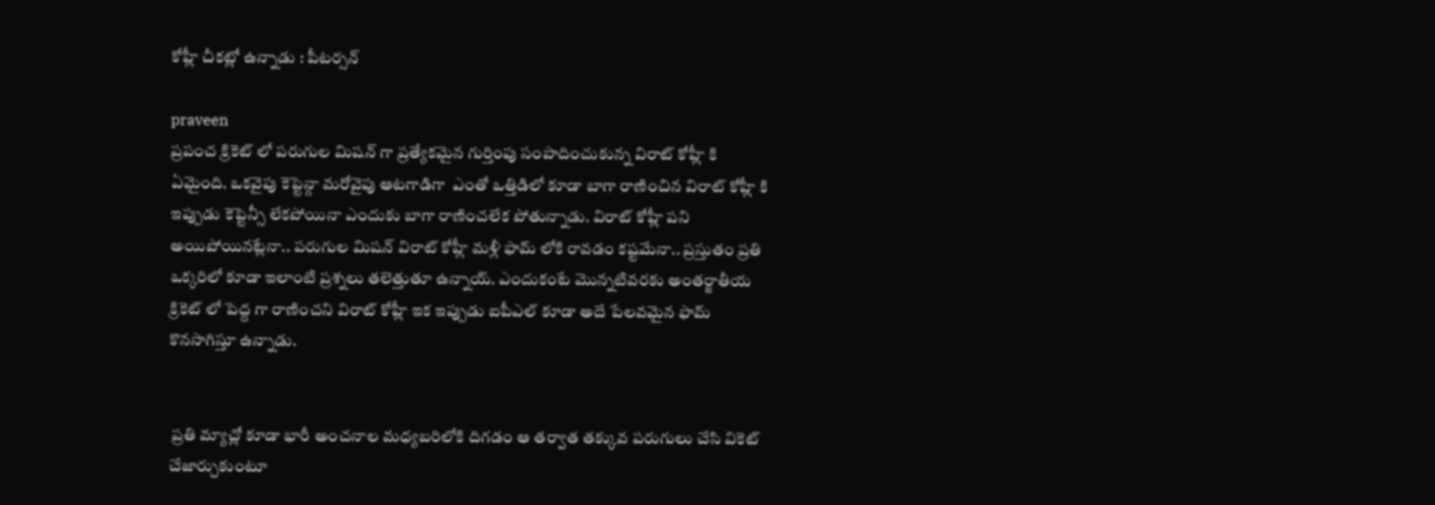కోహ్లీ చీకట్లో ఉన్నాడు : పీటర్సన్

praveen
ప్రపంచ క్రికెట్ లో పరుగుల మిషన్ గా ప్రత్యేకమైన గుర్తింపు సంపాదించుకున్న విరాట్ కోహ్లీ కి ఏమైంది. ఒకవైపు కెప్టెన్గా మరోవైపు ఆటగాడిగా  ఎంతో ఒత్తిడిలో కూడా బాగా రాణించిన విరాట్ కోహ్లీ కి ఇప్పుడు కెప్టెన్సీ లేకపోయినా ఎందుకు బాగా రాణించలేక పోతున్నాడు. విరాట్ కోహ్లీ పని అయిపోయినట్లేనా.. పరుగుల మిషన్ విరాట్ కోహ్లీ మళ్లీ ఫామ్ లోకి రావడం కష్టమేనా.. ప్రస్తుతం ప్రతి ఒక్కరిలో కూడా ఇలాంటి ప్రశ్నలు తలెత్తుతూ ఉన్నాయ్. ఎందుకంటే మొన్నటివరకు అంతర్జాతీయ క్రికెట్ లో పెద్ద గా రాణించని విరాట్ కోహ్లీ ఇక ఇప్పుడు ఐపీఎల్ కూడా అదే పేలవమైన ఫామ్ కొనసాగిస్తూ ఉన్నాడు.


 ప్రతి మ్యాచ్లో కూడా భారీ అంచనాల మధ్యబరిలోకి దిగడం ఆ తర్వాత తక్కువ పరుగులు చేసి వికెట్ చేజార్చుకుంటూ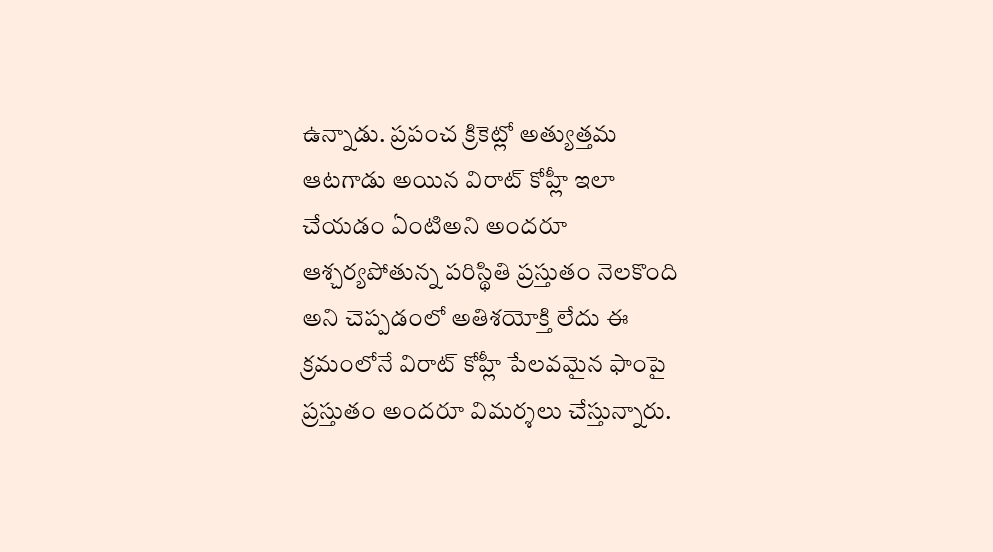ఉన్నాడు. ప్రపంచ క్రికెట్లో అత్యుత్తమ ఆటగాడు అయిన విరాట్ కోహ్లీ ఇలా చేయడం ఏంటిఅని అందరూ ఆశ్చర్యపోతున్న పరిస్థితి ప్రస్తుతం నెలకొంది అని చెప్పడంలో అతిశయోక్తి లేదు ఈ క్రమంలోనే విరాట్ కోహ్లీ పేలవమైన ఫాంపై ప్రస్తుతం అందరూ విమర్శలు చేస్తున్నారు.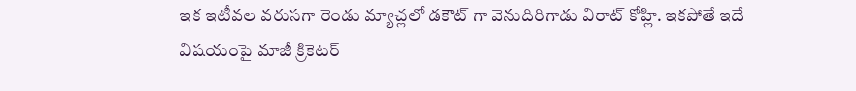ఇక ఇటీవల వరుసగా రెండు మ్యాచ్లలో డకౌట్ గా వెనుదిరిగాడు విరాట్ కోహ్లి. ఇకపోతే ఇదే విషయంపై మాజీ క్రికెటర్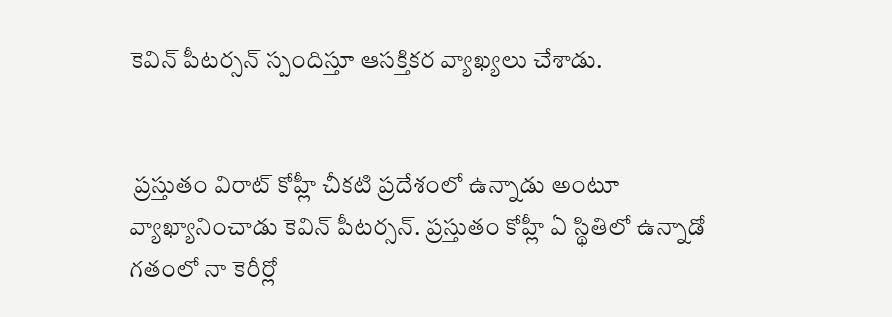కెవిన్ పీటర్సన్ స్పందిస్తూ ఆసక్తికర వ్యాఖ్యలు చేశాడు.


 ప్రస్తుతం విరాట్ కోహ్లీ చీకటి ప్రదేశంలో ఉన్నాడు అంటూ వ్యాఖ్యానించాడు కెవిన్ పీటర్సన్. ప్రస్తుతం కోహ్లీ ఏ స్థితిలో ఉన్నాడో గతంలో నా కెరీర్లో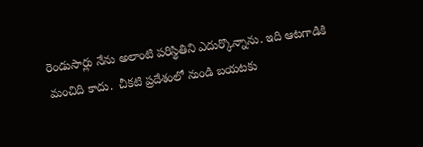రెండుసార్లు నేను అలాంటి పరిస్థితిని ఎదుర్కొన్నాను. ఇది ఆటగాడికి మంచిది కాదు.  చీకటి ప్రదేశంలో నుండి బయటకు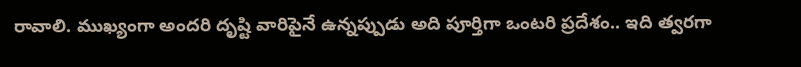రావాలి. ముఖ్యంగా అందరి దృష్టి వారిపైనే ఉన్నప్పుడు అది పూర్తిగా ఒంటరి ప్రదేశం.. ఇది త్వరగా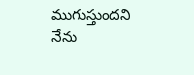ముగుస్తుందని నేను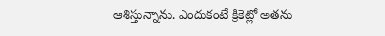ఆశిస్తున్నాను. ఎందుకంటే క్రికెట్లో అతను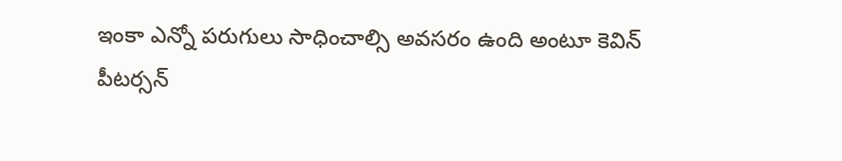ఇంకా ఎన్నో పరుగులు సాధించాల్సి అవసరం ఉంది అంటూ కెవిన్ పీటర్సన్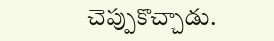చెప్పుకొచ్చాడు.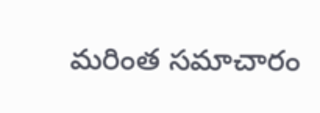మరింత సమాచారం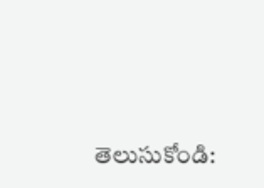తెలుసుకోండి: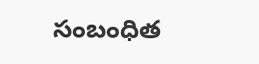సంబంధిత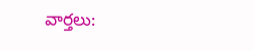వార్తలు: